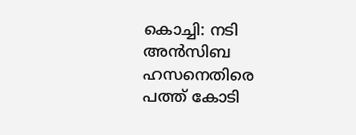കൊച്ചി: നടി അൻസിബ ഹസനെതിരെ പത്ത് കോടി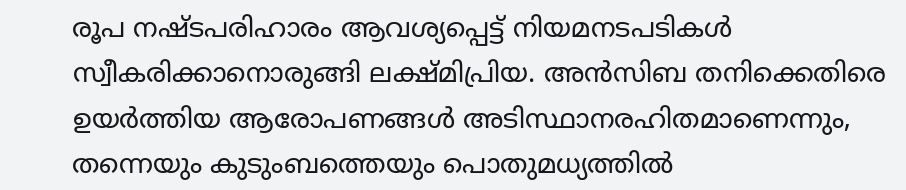രൂപ നഷ്ടപരിഹാരം ആവശ്യപ്പെട്ട് നിയമനടപടികൾ സ്വീകരിക്കാനൊരുങ്ങി ലക്ഷ്മിപ്രിയ. അൻസിബ തനിക്കെതിരെ ഉയർത്തിയ ആരോപണങ്ങൾ അടിസ്ഥാനരഹിതമാണെന്നും, തന്നെയും കുടുംബത്തെയും പൊതുമധ്യത്തിൽ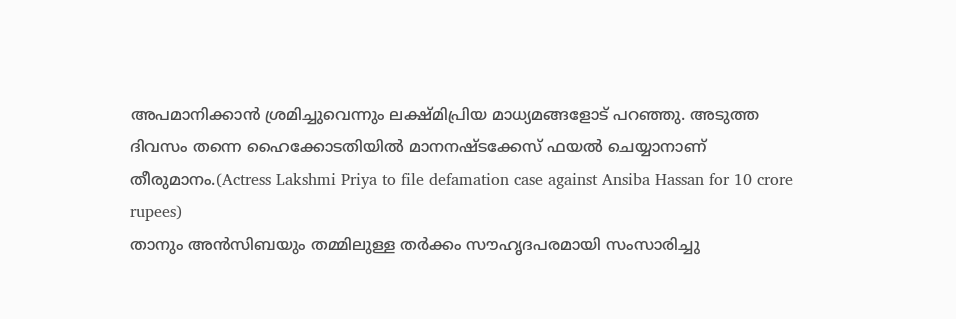അപമാനിക്കാൻ ശ്രമിച്ചുവെന്നും ലക്ഷ്മിപ്രിയ മാധ്യമങ്ങളോട് പറഞ്ഞു. അടുത്ത ദിവസം തന്നെ ഹൈക്കോടതിയിൽ മാനനഷ്ടക്കേസ് ഫയൽ ചെയ്യാനാണ് തീരുമാനം.(Actress Lakshmi Priya to file defamation case against Ansiba Hassan for 10 crore rupees)
താനും അൻസിബയും തമ്മിലുള്ള തർക്കം സൗഹൃദപരമായി സംസാരിച്ചു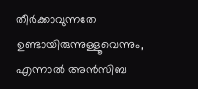തീർക്കാവുന്നതേ ഉണ്ടായിരുന്നുള്ളൂവെന്നും, എന്നാൽ അൻസിബ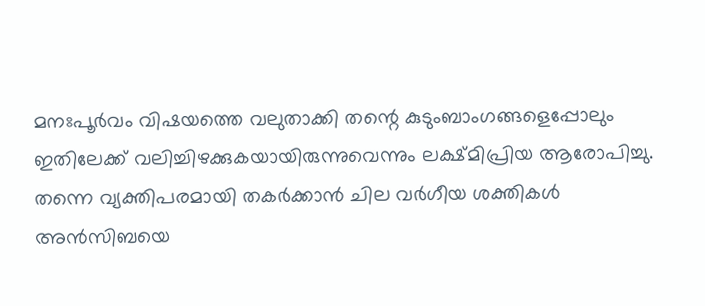മനഃപൂർവം വിഷയത്തെ വലുതാക്കി തന്റെ കുടുംബാംഗങ്ങളെപ്പോലും ഇതിലേക്ക് വലിച്ചിഴക്കുകയായിരുന്നുവെന്നും ലക്ഷ്മിപ്രിയ ആരോപിച്ചു.
തന്നെ വ്യക്തിപരമായി തകർക്കാൻ ചില വർഗീയ ശക്തികൾ അൻസിബയെ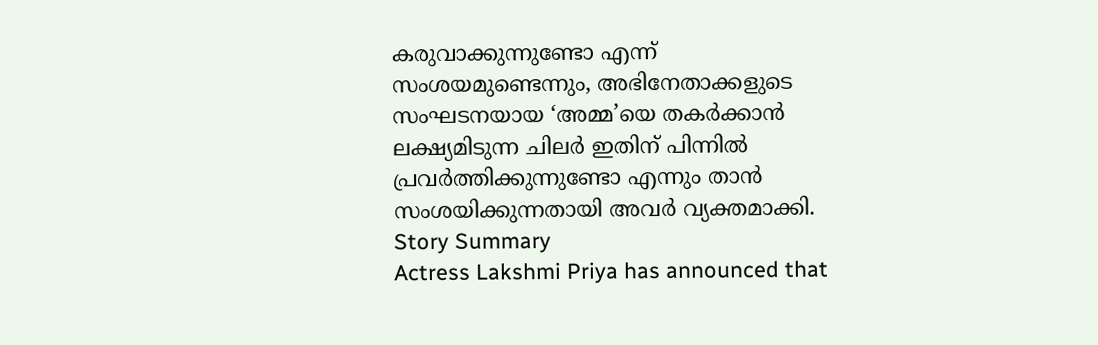കരുവാക്കുന്നുണ്ടോ എന്ന് സംശയമുണ്ടെന്നും, അഭിനേതാക്കളുടെ സംഘടനയായ ‘അമ്മ’യെ തകർക്കാൻ ലക്ഷ്യമിടുന്ന ചിലർ ഇതിന് പിന്നിൽ പ്രവർത്തിക്കുന്നുണ്ടോ എന്നും താൻ സംശയിക്കുന്നതായി അവർ വ്യക്തമാക്കി.
Story Summary
Actress Lakshmi Priya has announced that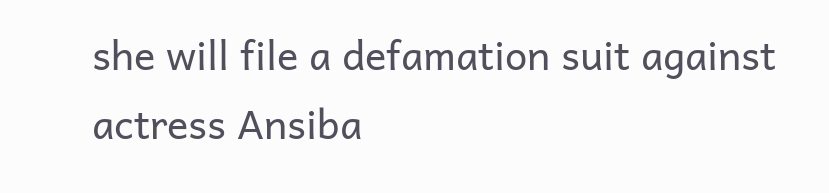she will file a defamation suit against actress Ansiba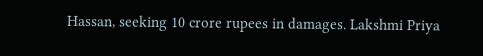Hassan, seeking 10 crore rupees in damages. Lakshmi Priya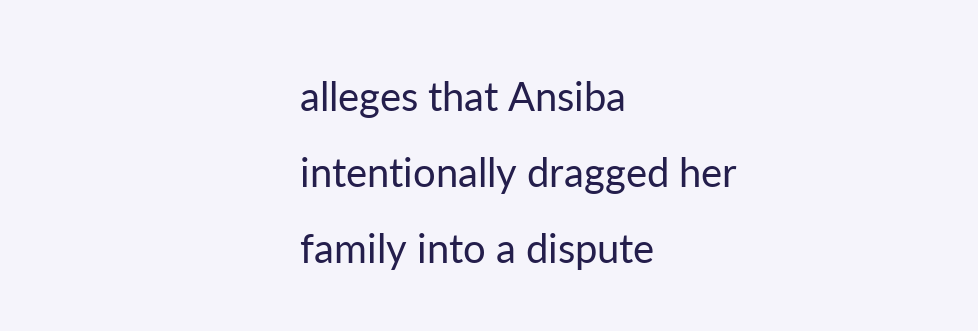alleges that Ansiba intentionally dragged her family into a dispute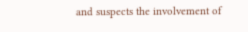and suspects the involvement of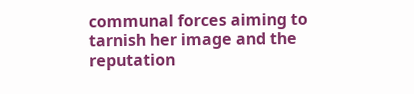communal forces aiming to tarnish her image and the reputation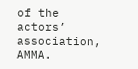of the actors’ association, AMMA.